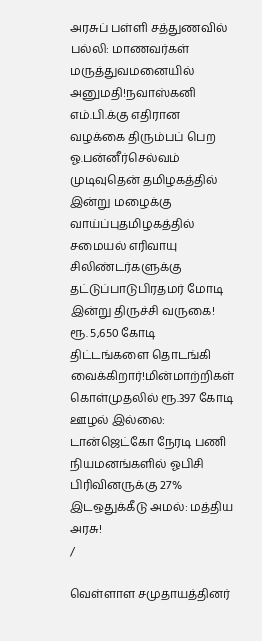அரசுப் பள்ளி சத்துணவில் பல்லி: மாணவர்கள் மருத்துவமனையில் அனுமதி!நவாஸ்கனி எம்.பி.க்கு எதிரான வழக்கை திரும்பப் பெற ஓ.பன்னீர்செல்வம் முடிவுதென் தமிழகத்தில் இன்று மழைக்கு வாய்ப்புதமிழகத்தில் சமையல் எரிவாயு சிலிண்டர்களுக்கு தட்டுப்பாடுபிரதமர் மோடி இன்று திருச்சி வருகை! ரூ. 5,650 கோடி திட்டங்களை தொடங்கி வைக்கிறார்!மின்மாற்றிகள் கொள்முதலில் ரூ.397 கோடி ஊழல் இல்லை: டான்ஜெட்கோ நேரடி பணி நியமனங்களில் ஓபிசி பிரிவினருக்கு 27% இடஒதுக்கீடு அமல்: மத்திய அரசு!
/

வெள்ளாள சமுதாயத்தினர்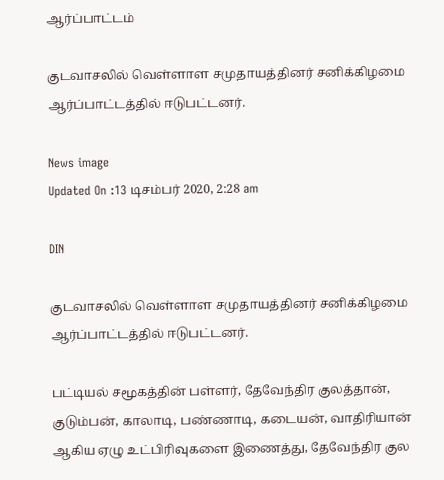ஆர்ப்பாட்டம்

குடவாசலில் வெள்ளாள சமுதாயத்தினர் சனிக்கிழமை ஆர்ப்பாட்டத்தில் ஈடுபட்டனர்.

News image
Updated On :13 டிசம்பர் 2020, 2:28 am

DIN

குடவாசலில் வெள்ளாள சமுதாயத்தினர் சனிக்கிழமை ஆர்ப்பாட்டத்தில் ஈடுபட்டனர்.

பட்டியல் சமூகத்தின் பள்ளர், தேவேந்திர குலத்தான், குடும்பன், காலாடி, பண்ணாடி, கடையன், வாதிரியான் ஆகிய ஏழு உட்பிரிவுகளை இணைத்து, தேவேந்திர குல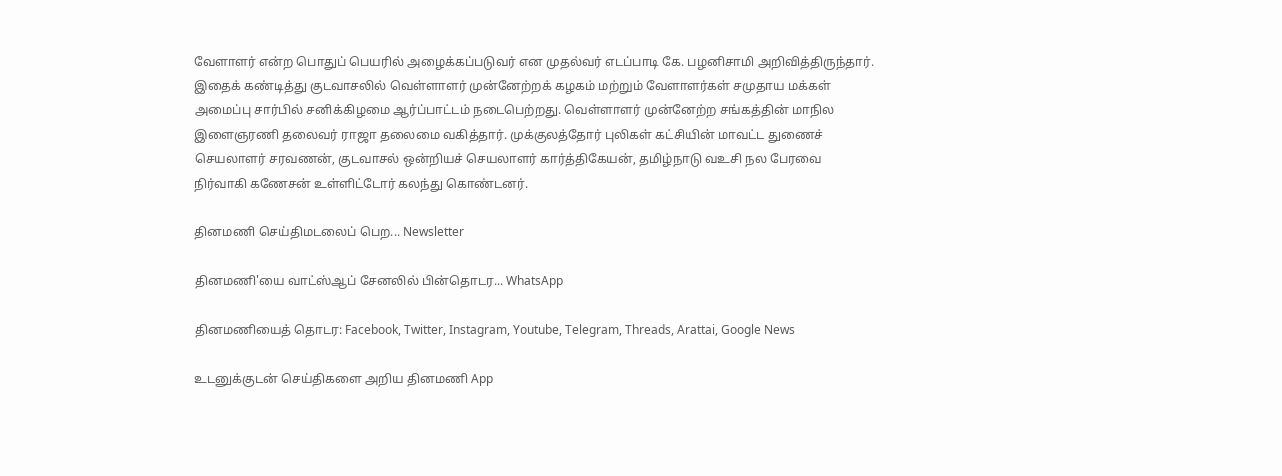வேளாளர் என்ற பொதுப் பெயரில் அழைக்கப்படுவர் என முதல்வர் எடப்பாடி கே. பழனிசாமி அறிவித்திருந்தார். இதைக் கண்டித்து குடவாசலில் வெள்ளாளர் முன்னேற்றக் கழகம் மற்றும் வேளாளர்கள் சமுதாய மக்கள் அமைப்பு சார்பில் சனிக்கிழமை ஆர்ப்பாட்டம் நடைபெற்றது. வெள்ளாளர் முன்னேற்ற சங்கத்தின் மாநில இளைஞரணி தலைவர் ராஜா தலைமை வகித்தார். முக்குலத்தோர் புலிகள் கட்சியின் மாவட்ட துணைச் செயலாளர் சரவணன், குடவாசல் ஒன்றியச் செயலாளர் கார்த்திகேயன், தமிழ்நாடு வஉசி நல பேரவை நிர்வாகி கணேசன் உள்ளிட்டோர் கலந்து கொண்டனர்.

தினமணி செய்திமடலைப் பெற... Newsletter

தினமணி'யை வாட்ஸ்ஆப் சேனலில் பின்தொடர... WhatsApp

தினமணியைத் தொடர: Facebook, Twitter, Instagram, Youtube, Telegram, Threads, Arattai, Google News

உடனுக்குடன் செய்திகளை அறிய தினமணி App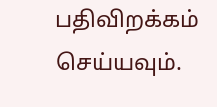பதிவிறக்கம் செய்யவும்.